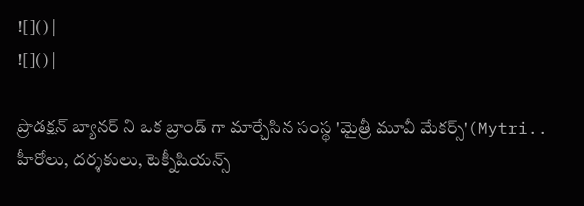![]() |
![]() |

ప్రొడక్షన్ బ్యానర్ ని ఒక బ్రాండ్ గా మార్చేసిన సంస్థ 'మైత్రీ మూవీ మేకర్స్'(Mytri.. హీరోలు, దర్శకులు, టెక్నీషియన్స్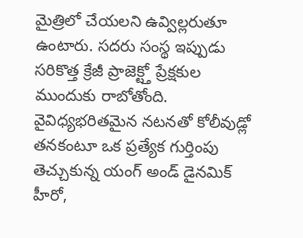మైత్రిలో చేయలని ఉవ్విల్లరుతూ ఉంటారు. సదరు సంస్థ ఇప్పుడు సరికొత్త క్రేజీ ప్రాజెక్ట్తో ప్రేక్షకుల ముందుకు రాబోతోంది. వైవిధ్యభరితమైన నటనతో కోలీవుడ్లో తనకంటూ ఒక ప్రత్యేక గుర్తింపు తెచ్చుకున్న యంగ్ అండ్ డైనమిక్ హీరో,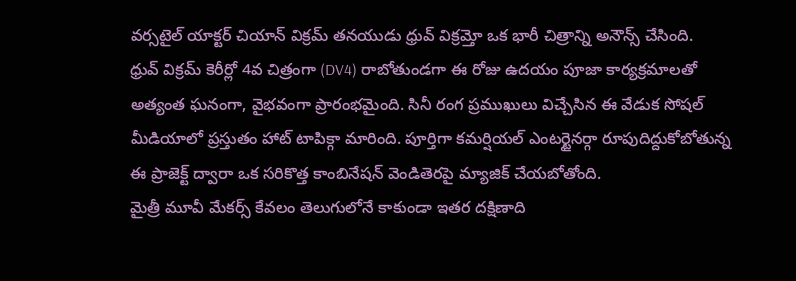వర్సటైల్ యాక్టర్ చియాన్ విక్రమ్ తనయుడు ధ్రువ్ విక్రమ్తో ఒక భారీ చిత్రాన్ని అనౌన్స్ చేసింది.
ధ్రువ్ విక్రమ్ కెరీర్లో 4వ చిత్రంగా (DV4) రాబోతుండగా ఈ రోజు ఉదయం పూజా కార్యక్రమాలతో అత్యంత ఘనంగా, వైభవంగా ప్రారంభమైంది. సినీ రంగ ప్రముఖులు విచ్చేసిన ఈ వేడుక సోషల్ మీడియాలో ప్రస్తుతం హాట్ టాపిక్గా మారింది. పూర్తిగా కమర్షియల్ ఎంటర్టైనర్గా రూపుదిద్దుకోబోతున్న ఈ ప్రాజెక్ట్ ద్వారా ఒక సరికొత్త కాంబినేషన్ వెండితెరపై మ్యాజిక్ చేయబోతోంది.
మైత్రీ మూవీ మేకర్స్ కేవలం తెలుగులోనే కాకుండా ఇతర దక్షిణాది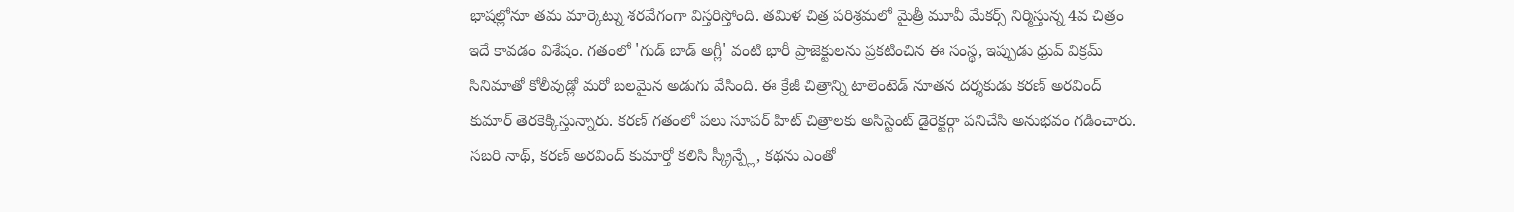భాషల్లోనూ తమ మార్కెట్ను శరవేగంగా విస్తరిస్తోంది. తమిళ చిత్ర పరిశ్రమలో మైత్రీ మూవీ మేకర్స్ నిర్మిస్తున్న 4వ చిత్రం ఇదే కావడం విశేషం. గతంలో 'గుడ్ బాడ్ అగ్లీ' వంటి భారీ ప్రాజెక్టులను ప్రకటించిన ఈ సంస్థ, ఇప్పుడు ధ్రువ్ విక్రమ్ సినిమాతో కోలీవుడ్లో మరో బలమైన అడుగు వేసింది. ఈ క్రేజీ చిత్రాన్ని టాలెంటెడ్ నూతన దర్శకుడు కరణ్ అరవింద్ కుమార్ తెరకెక్కిస్తున్నారు. కరణ్ గతంలో పలు సూపర్ హిట్ చిత్రాలకు అసిస్టెంట్ డైరెక్టర్గా పనిచేసి అనుభవం గడించారు. సబరి నాథ్, కరణ్ అరవింద్ కుమార్తో కలిసి స్క్రీన్ప్లే, కథను ఎంతో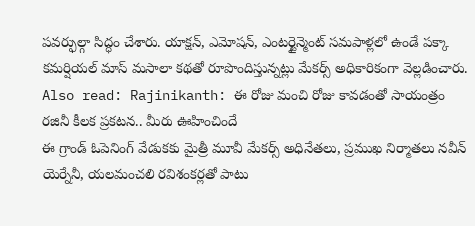పవర్ఫుల్గా సిద్ధం చేశారు. యాక్షన్, ఎమోషన్, ఎంటర్టైన్మెంట్ సమపాళ్లలో ఉండే పక్కా కమర్షియల్ మాస్ మసాలా కథతో రూపొందిస్తున్నట్లు మేకర్స్ అధికారికంగా వెల్లడించారు.
Also read: Rajinikanth: ఈ రోజు మంచి రోజు కావడంతో సాయంత్రం రజినీ కీలక ప్రకటన.. మీరు ఊహించిందే
ఈ గ్రాండ్ ఓపెనింగ్ వేడుకకు మైత్రీ మూవీ మేకర్స్ అధినేతలు, ప్రముఖ నిర్మాతలు నవీన్ యెర్నేనీ, యలమంచలి రవిశంకర్లతో పాటు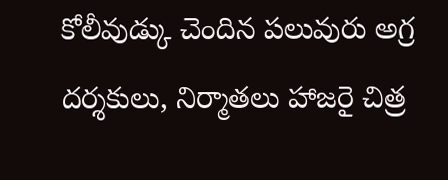కోలీవుడ్కు చెందిన పలువురు అగ్ర దర్శకులు, నిర్మాతలు హాజరై చిత్ర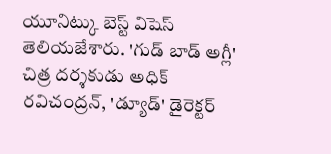యూనిట్కు బెస్ట్ విషెస్ తెలియజేశారు. 'గుడ్ బాడ్ అగ్లీ' చిత్ర దర్శకుడు అధిక్ రవిచంద్రన్, 'డ్యూడ్' డైరెక్టర్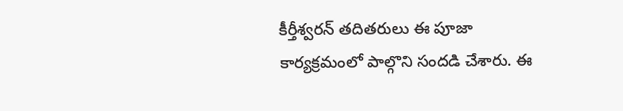కీర్తీశ్వరన్ తదితరులు ఈ పూజా కార్యక్రమంలో పాల్గొని సందడి చేశారు. ఈ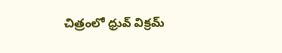చిత్రంలో ధ్రువ్ విక్రమ్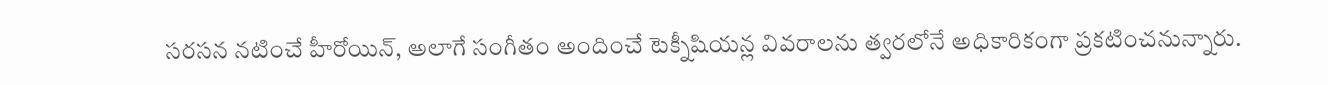సరసన నటించే హీరోయిన్, అలాగే సంగీతం అందించే టెక్నీషియన్ల వివరాలను త్వరలోనే అధికారికంగా ప్రకటించనున్నారు.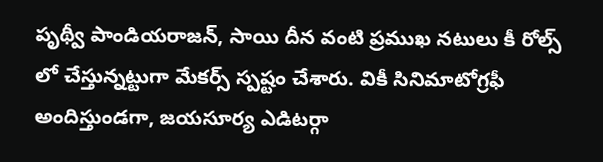పృథ్వీ పాండియరాజన్, సాయి దీన వంటి ప్రముఖ నటులు కీ రోల్స్ లో చేస్తున్నట్టుగా మేకర్స్ స్పష్టం చేశారు. వికీ సినిమాటోగ్రఫీ అందిస్తుండగా, జయసూర్య ఎడిటర్గా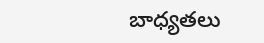బాధ్యతలు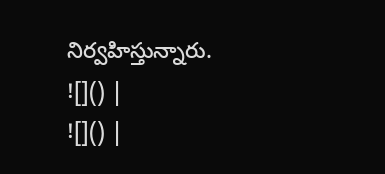నిర్వహిస్తున్నారు.
![]() |
![]() |